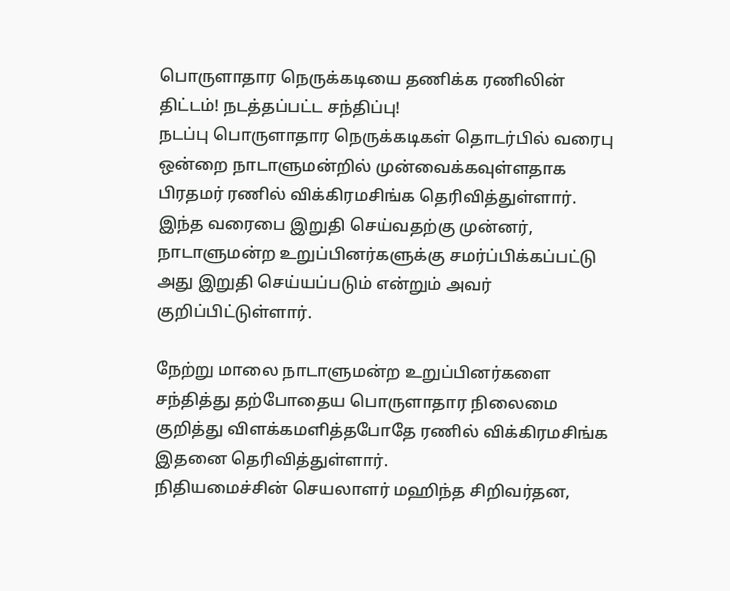பொருளாதார நெருக்கடியை தணிக்க ரணிலின் திட்டம்! நடத்தப்பட்ட சந்திப்பு!
நடப்பு பொருளாதார நெருக்கடிகள் தொடர்பில் வரைபு ஒன்றை நாடாளுமன்றில் முன்வைக்கவுள்ளதாக பிரதமர் ரணில் விக்கிரமசிங்க தெரிவித்துள்ளார்.
இந்த வரைபை இறுதி செய்வதற்கு முன்னர், நாடாளுமன்ற உறுப்பினர்களுக்கு சமர்ப்பிக்கப்பட்டு அது இறுதி செய்யப்படும் என்றும் அவர் குறிப்பிட்டுள்ளார்.

நேற்று மாலை நாடாளுமன்ற உறுப்பினர்களை சந்தித்து தற்போதைய பொருளாதார நிலைமை குறித்து விளக்கமளித்தபோதே ரணில் விக்கிரமசிங்க இதனை தெரிவித்துள்ளார்.
நிதியமைச்சின் செயலாளர் மஹிந்த சிறிவர்தன,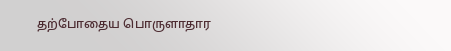தற்போதைய பொருளாதார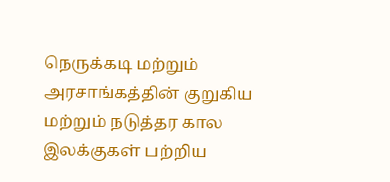நெருக்கடி மற்றும் அரசாங்கத்தின் குறுகிய மற்றும் நடுத்தர கால இலக்குகள் பற்றிய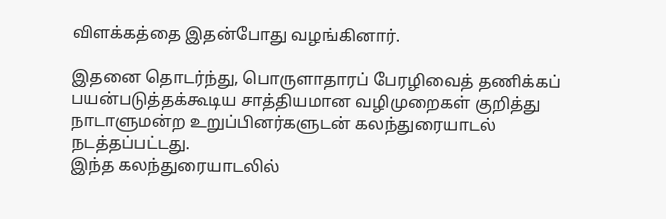விளக்கத்தை இதன்போது வழங்கினார்.

இதனை தொடர்ந்து, பொருளாதாரப் பேரழிவைத் தணிக்கப் பயன்படுத்தக்கூடிய சாத்தியமான வழிமுறைகள் குறித்து நாடாளுமன்ற உறுப்பினர்களுடன் கலந்துரையாடல் நடத்தப்பட்டது.
இந்த கலந்துரையாடலில்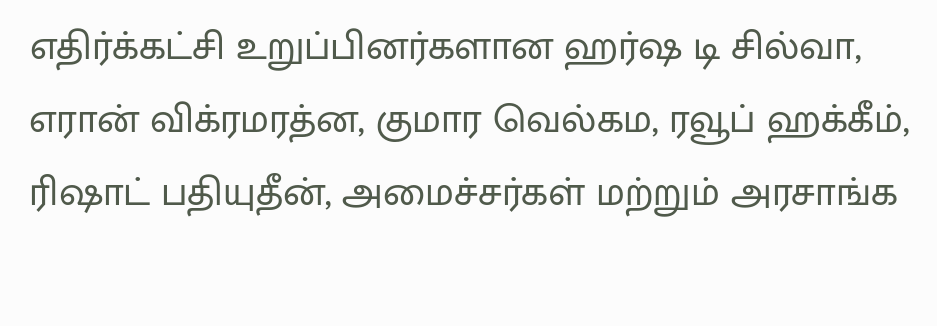எதிர்க்கட்சி உறுப்பினர்களான ஹர்ஷ டி சில்வா, எரான் விக்ரமரத்ன, குமார வெல்கம, ரவூப் ஹக்கீம், ரிஷாட் பதியுதீன், அமைச்சர்கள் மற்றும் அரசாங்க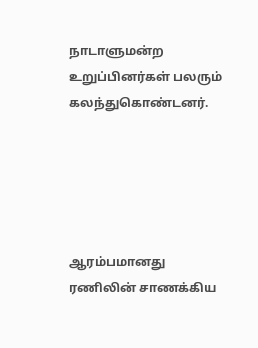நாடாளுமன்ற உறுப்பினர்கள் பலரும் கலந்துகொண்டனர்.





ஆரம்பமானது ரணிலின் சாணக்கிய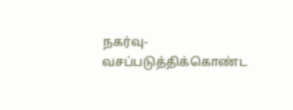நகர்வு- வசப்படுத்திக்கொண்ட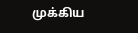முக்கிய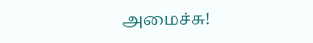அமைச்சு!